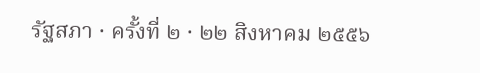รัฐสภา · ครั้งที่ ๒ · ๒๒ สิงหาคม ๒๕๕๖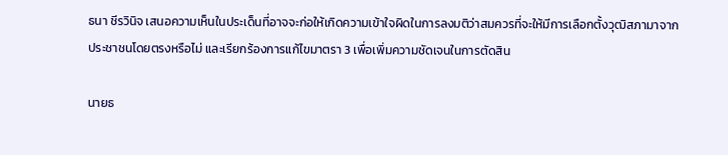ธนา ชีรวินิจ เสนอความเห็นในประเด็นที่อาจจะก่อให้เกิดความเข้าใจผิดในการลงมติว่าสมควรที่จะให้มีการเลือกตั้งวุฒิสภามาจากประชาชนโดยตรงหรือไม่ และเรียกร้องการแก้ไขมาตรา 3 เพื่อเพิ่มความชัดเจนในการตัดสิน

นายธ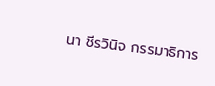นา ชีรวินิจ กรรมาธิการ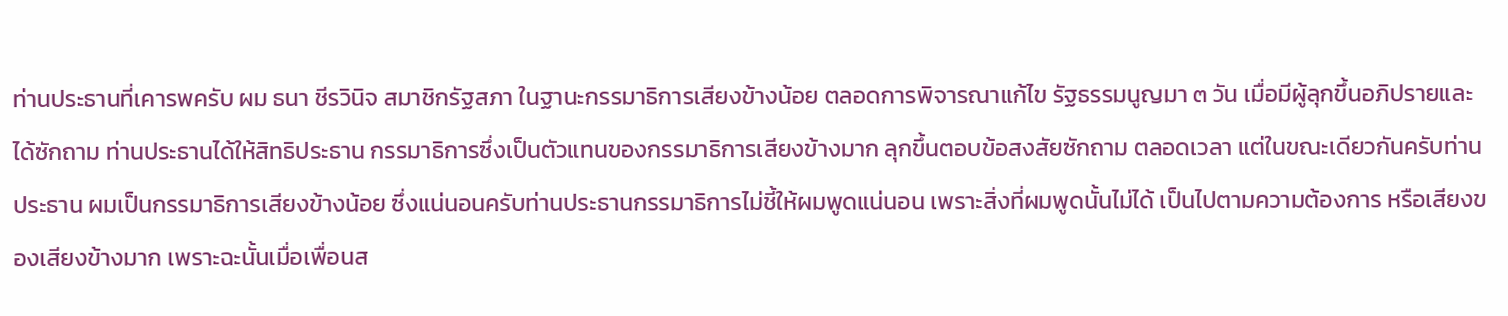ท่านประธานที่เคารพครับ ผม ธนา ชีรวินิจ สมาชิกรัฐสภา ในฐานะกรรมาธิการเสียงข้างน้อย ตลอดการพิจารณาแก้ไข รัฐธรรมนูญมา ๓ วัน เมื่อมีผู้ลุกขึ้นอภิปรายและได้ซักถาม ท่านประธานได้ให้สิทธิประธาน กรรมาธิการซึ่งเป็นตัวแทนของกรรมาธิการเสียงข้างมาก ลุกขึ้นตอบข้อสงสัยซักถาม ตลอดเวลา แต่ในขณะเดียวกันครับท่านประธาน ผมเป็นกรรมาธิการเสียงข้างน้อย ซึ่งแน่นอนครับท่านประธานกรรมาธิการไม่ชี้ให้ผมพูดแน่นอน เพราะสิ่งที่ผมพูดนั้นไม่ได้ เป็นไปตามความต้องการ หรือเสียงของเสียงข้างมาก เพราะฉะนั้นเมื่อเพื่อนส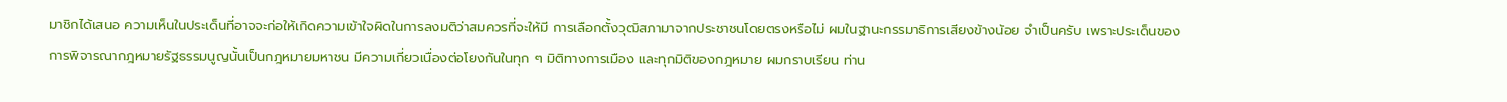มาชิกได้เสนอ ความเห็นในประเด็นที่อาจจะก่อให้เกิดความเข้าใจผิดในการลงมติว่าสมควรที่จะให้มี การเลือกตั้งวุฒิสภามาจากประชาชนโดยตรงหรือไม่ ผมในฐานะกรรมาธิการเสียงข้างน้อย จําเป็นครับ เพราะประเด็นของการพิจารณากฎหมายรัฐธรรมนูญนั้นเป็นกฎหมายมหาชน มีความเกี่ยวเนื่องต่อโยงกันในทุก ๆ มิติทางการเมือง และทุกมิติของกฎหมาย ผมกราบเรียน ท่าน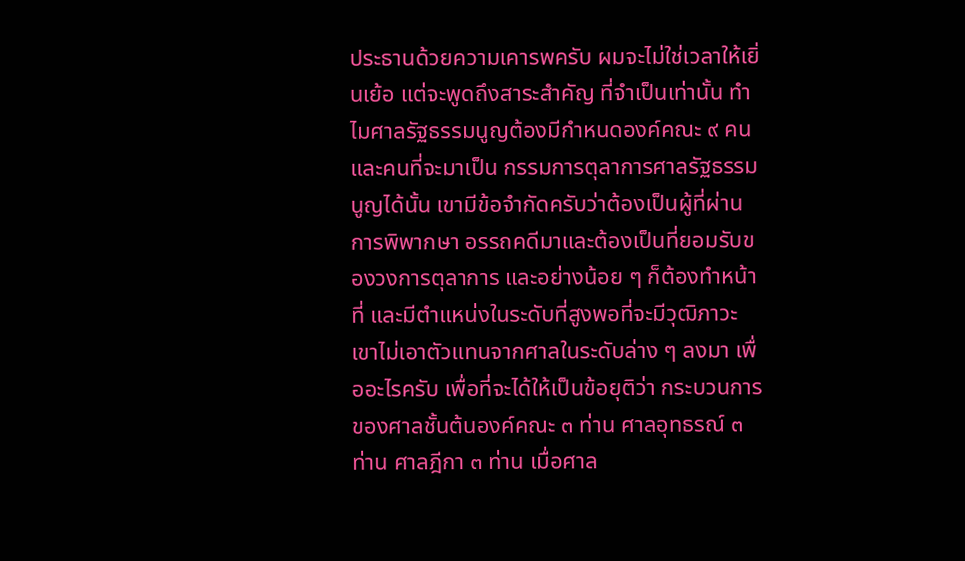ประธานด้วยความเคารพครับ ผมจะไม่ใช่เวลาให้เยิ่นเย้อ แต่จะพูดถึงสาระสําคัญ ที่จําเป็นเท่านั้น ทําไมศาลรัฐธรรมนูญต้องมีกําหนดองค์คณะ ๙ คน และคนที่จะมาเป็น กรรมการตุลาการศาลรัฐธรรมนูญได้นั้น เขามีข้อจํากัดครับว่าต้องเป็นผู้ที่ผ่านการพิพากษา อรรถคดีมาและต้องเป็นที่ยอมรับของวงการตุลาการ และอย่างน้อย ๆ ก็ต้องทําหน้าที่ และมีตําแหน่งในระดับที่สูงพอที่จะมีวุฒิภาวะ เขาไม่เอาตัวแทนจากศาลในระดับล่าง ๆ ลงมา เพื่ออะไรครับ เพื่อที่จะได้ให้เป็นข้อยุติว่า กระบวนการของศาลชั้นต้นองค์คณะ ๓ ท่าน ศาลอุทธรณ์ ๓ ท่าน ศาลฎีกา ๓ ท่าน เมื่อศาล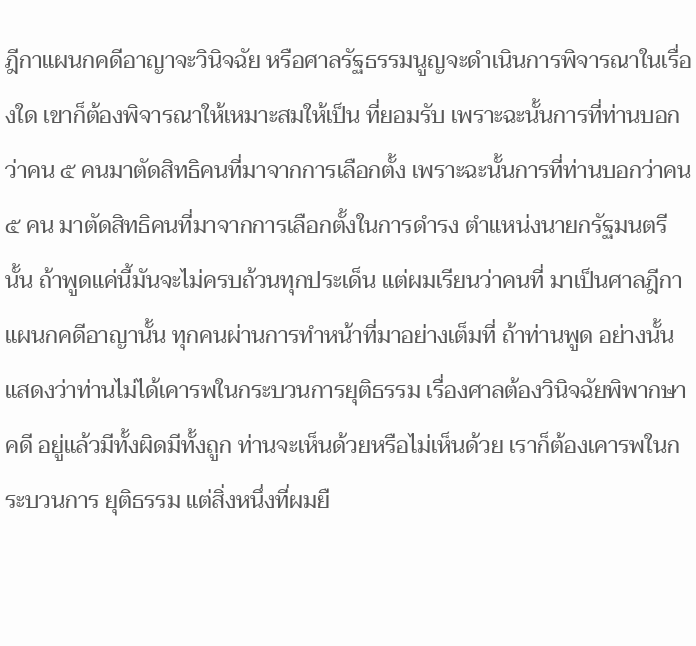ฎีกาแผนกคดีอาญาจะวินิจฉัย หรือศาลรัฐธรรมนูญจะดําเนินการพิจารณาในเรื่องใด เขาก็ต้องพิจารณาให้เหมาะสมให้เป็น ที่ยอมรับ เพราะฉะนั้นการที่ท่านบอกว่าคน ๕ คนมาตัดสิทธิคนที่มาจากการเลือกตั้ง เพราะฉะนั้นการที่ท่านบอกว่าคน ๕ คน มาตัดสิทธิคนที่มาจากการเลือกตั้งในการดํารง ตําแหน่งนายกรัฐมนตรีนั้น ถ้าพูดแค่นี้มันจะไม่ครบถ้วนทุกประเด็น แต่ผมเรียนว่าคนที่ มาเป็นศาลฎีกา แผนกคดีอาญานั้น ทุกคนผ่านการทําหน้าที่มาอย่างเต็มที่ ถ้าท่านพูด อย่างนั้นแสดงว่าท่านไม่ได้เคารพในกระบวนการยุติธรรม เรื่องศาลต้องวินิจฉัยพิพากษาคดี อยู่แล้วมีทั้งผิดมีทั้งถูก ท่านจะเห็นด้วยหรือไม่เห็นด้วย เราก็ต้องเคารพในกระบวนการ ยุติธรรม แต่สิ่งหนึ่งที่ผมยื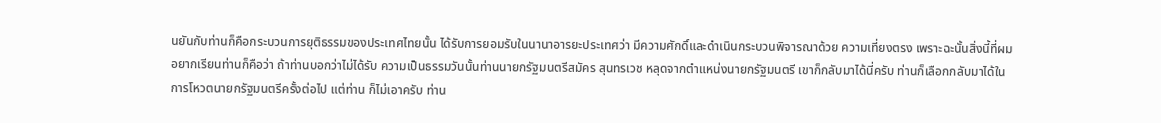นยันกับท่านก็คือกระบวนการยุติธรรมของประเทศไทยนั้น ได้รับการยอมรับในนานาอารยะประเทศว่า มีความศักดิ์และดําเนินกระบวนพิจารณาด้วย ความเที่ยงตรง เพราะฉะนั้นสิ่งนี้ที่ผมอยากเรียนท่านก็คือว่า ถ้าท่านบอกว่าไม่ได้รับ ความเป็นธรรมวันนั้นท่านนายกรัฐมนตรีสมัคร สุนทรเวช หลุดจากตําแหน่งนายกรัฐมนตรี เขาก็กลับมาได้นี่ครับ ท่านก็เลือกกลับมาได้ในการโหวตนายกรัฐมนตรีครั้งต่อไป แต่ท่าน ก็ไม่เอาครับ ท่าน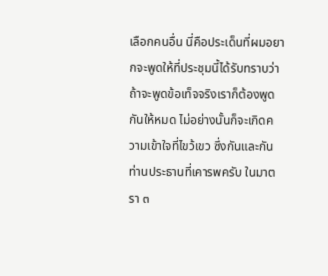เลือกคนอื่น นี่คือประเด็นที่ผมอยากจะพูดให้ที่ประชุมนี้ได้รับทราบว่า ถ้าจะพูดข้อเท็จจริงเราก็ต้องพูดกันให้หมด ไม่อย่างนั้นก็จะเกิดความเข้าใจที่ไขว้เขว ซึ่งกันและกัน ท่านประธานที่เคารพครับ ในมาตรา ๓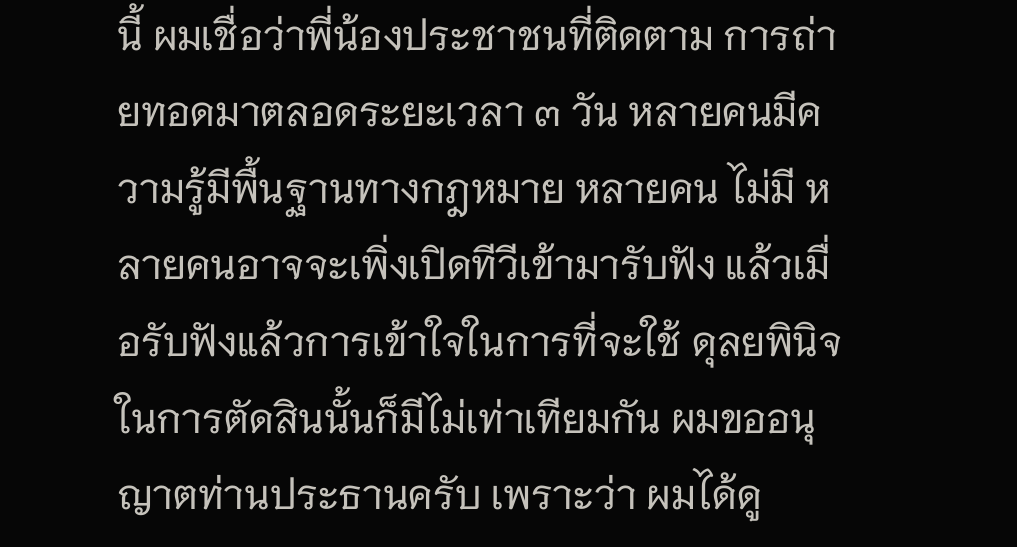นี้ ผมเชื่อว่าพี่น้องประชาชนที่ติดตาม การถ่ายทอดมาตลอดระยะเวลา ๓ วัน หลายคนมีความรู้มีพื้นฐานทางกฎหมาย หลายคน ไม่มี หลายคนอาจจะเพิ่งเปิดทีวีเข้ามารับฟัง แล้วเมื่อรับฟังแล้วการเข้าใจในการที่จะใช้ ดุลยพินิจในการตัดสินนั้นก็มีไม่เท่าเทียมกัน ผมขออนุญาตท่านประธานครับ เพราะว่า ผมได้ดู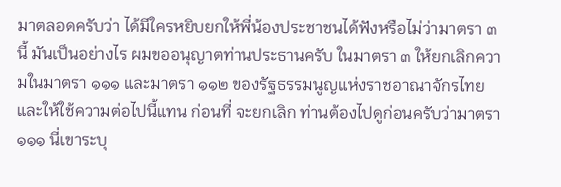มาตลอดครับว่า ได้มีใครหยิบยกให้พี่น้องประชาชนได้ฟังหรือไม่ว่ามาตรา ๓ นี้ มันเป็นอย่างไร ผมขออนุญาตท่านประธานครับ ในมาตรา ๓ ให้ยกเลิกความในมาตรา ๑๑๑ และมาตรา ๑๑๒ ของรัฐธรรมนูญแห่งราชอาณาจักรไทย และให้ใช้ความต่อไปนี้แทน ก่อนที่ จะยกเลิก ท่านต้องไปดูก่อนครับว่ามาตรา ๑๑๑ นี่เขาระบุ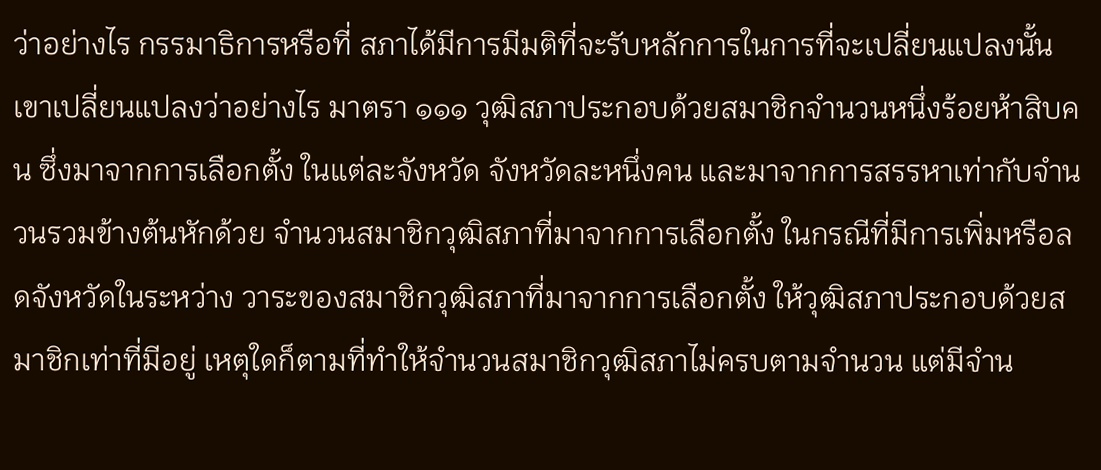ว่าอย่างไร กรรมาธิการหรือที่ สภาได้มีการมีมติที่จะรับหลักการในการที่จะเปลี่ยนแปลงนั้น เขาเปลี่ยนแปลงว่าอย่างไร มาตรา ๑๑๑ วุฒิสภาประกอบด้วยสมาชิกจํานวนหนึ่งร้อยห้าสิบคน ซึ่งมาจากการเลือกตั้ง ในแต่ละจังหวัด จังหวัดละหนึ่งคน และมาจากการสรรหาเท่ากับจํานวนรวมข้างต้นหักด้วย จํานวนสมาชิกวุฒิสภาที่มาจากการเลือกตั้ง ในกรณีที่มีการเพิ่มหรือลดจังหวัดในระหว่าง วาระของสมาชิกวุฒิสภาที่มาจากการเลือกตั้ง ให้วุฒิสภาประกอบด้วยสมาชิกเท่าที่มีอยู่ เหตุใดก็ตามที่ทําให้จํานวนสมาชิกวุฒิสภาไม่ครบตามจํานวน แต่มีจําน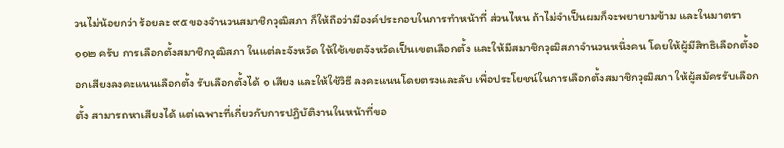วนไม่น้อยกว่า ร้อยละ ๙๕ ของจํานวนสมาชิกวุฒิสภา ก็ให้ถือว่ามีองค์ประกอบในการทําหน้าที่ ส่วนไหน ถ้าไม่จําเป็นผมก็จะพยายามข้าม และในมาตรา ๑๑๒ ครับ การเลือกตั้งสมาชิกวุฒิสภา ในแต่ละจังหวัด ให้ใช้เขตจังหวัดเป็นเขตเลือกตั้ง และให้มีสมาชิกวุฒิสภาจํานวนหนึ่งคน โดยให้ผู้มีสิทธิเลือกตั้งออกเสียงลงคะแนนเลือกตั้ง รับเลือกตั้งได้ ๑ เสียง และให้ใช้วิธี ลงคะแนนโดยตรงและลับ เพื่อประโยชน์ในการเลือกตั้งสมาชิกวุฒิสภา ให้ผู้สมัครรับเลือกตั้ง สามารถหาเสียงได้ แต่เฉพาะที่เกี่ยวกับการปฏิบัติงานในหน้าที่ขอ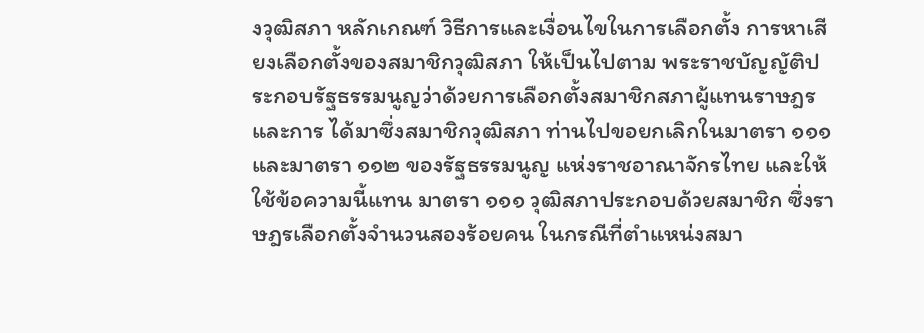งวุฒิสภา หลักเกณฑ์ วิธีการและเงื่อนไขในการเลือกตั้ง การหาเสียงเลือกตั้งของสมาชิกวุฒิสภา ให้เป็นไปตาม พระราชบัญญัติประกอบรัฐธรรมนูญว่าด้วยการเลือกตั้งสมาชิกสภาผู้แทนราษฎร และการ ได้มาซึ่งสมาชิกวุฒิสภา ท่านไปขอยกเลิกในมาตรา ๑๑๑ และมาตรา ๑๑๒ ของรัฐธรรมนูญ แห่งราชอาณาจักรไทย และให้ใช้ข้อความนี้แทน มาตรา ๑๑๑ วุฒิสภาประกอบด้วยสมาชิก ซึ่งราษฎรเลือกตั้งจํานวนสองร้อยคน ในกรณีที่ตําแหน่งสมา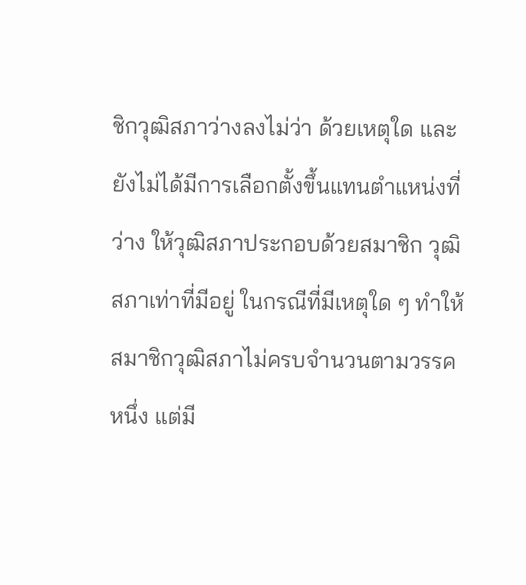ชิกวุฒิสภาว่างลงไม่ว่า ด้วยเหตุใด และยังไม่ได้มีการเลือกตั้งขึ้นแทนตําแหน่งที่ว่าง ให้วุฒิสภาประกอบด้วยสมาชิก วุฒิสภาเท่าที่มีอยู่ ในกรณีที่มีเหตุใด ๆ ทําให้สมาชิกวุฒิสภาไม่ครบจํานวนตามวรรคหนึ่ง แต่มี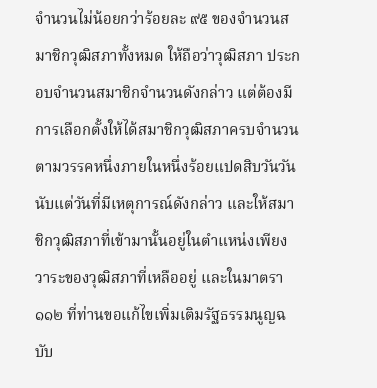จํานวนไม่น้อยกว่าร้อยละ ๙๕ ของจํานวนสมาชิกวุฒิสภาทั้งหมด ให้ถือว่าวุฒิสภา ประกอบจํานวนสมาชิกจํานวนดังกล่าว แต่ต้องมีการเลือกตั้งให้ได้สมาชิกวุฒิสภาครบจํานวน ตามวรรคหนึ่งภายในหนึ่งร้อยแปดสิบวันวันนับแต่วันที่มีเหตุการณ์ดังกล่าว และให้สมาชิกวุฒิสภาที่เข้ามานั้นอยู่ในตําแหน่งเพียงวาระของวุฒิสภาที่เหลืออยู่ และในมาตรา ๑๑๒ ที่ท่านขอแก้ไขเพิ่มเติมรัฐธรรมนูญฉบับ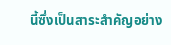นี้ซึ่งเป็นสาระสําคัญอย่าง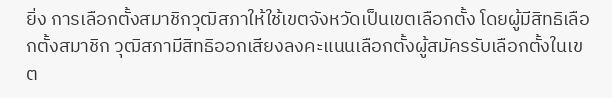ยิ่ง การเลือกตั้งสมาชิกวุฒิสภาให้ใช้เขตจังหวัดเป็นเขตเลือกตั้ง โดยผู้มีสิทธิเลือกตั้งสมาชิก วุฒิสภามีสิทธิออกเสียงลงคะแนนเลือกตั้งผู้สมัครรับเลือกตั้งในเขต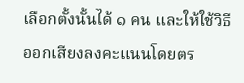เลือกตั้งนั้นได้ ๑ คน และให้ใช้วิธีออกเสียงลงคะแนนโดยตร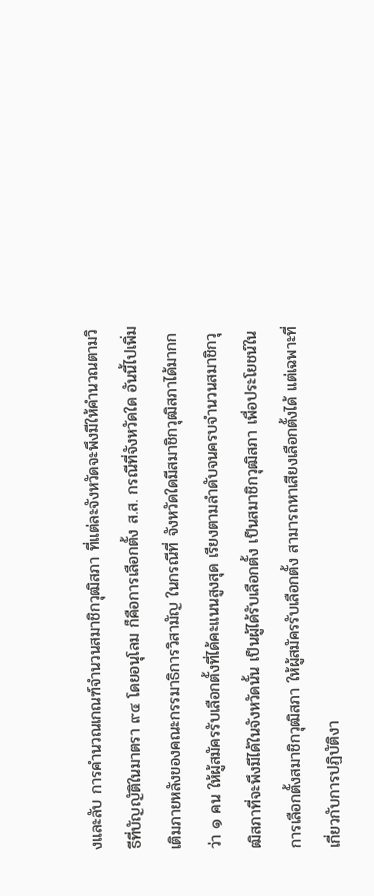งและลับ การคํานวณเกณฑ์จํานวนสมาชิกวุฒิสภา ที่แต่ละจังหวัดจะพึงมีให้คํานวณตามวิธีที่บัญญัติในมาตรา ๙๔ โดยอนุโลม ก็คือการเลือกตั้ง ส.ส. กรณีที่จังหวัดใด อันนี้ไปเพิ่มเติมภายหลังของคณะกรรมาธิการวิสามัญ ในกรณีที่ จังหวัดใดมีสมาชิกวุฒิสภาได้มากกว่า ๑ คน ให้ผู้สมัครรับเลือกตั้งที่ได้คะแนนสูงสุด เรียงตามลําดับจนครบจํานวนสมาชิกวุฒิสภาที่จะพึงมีได้ในจังหวัดนั้น เป็นผู้ได้รับเลือกตั้ง เป็นสมาชิกวุฒิสภา เพื่อประโยชน์ในการเลือกตั้งสมาชิกวุฒิสภา ให้ผู้สมัครรับเลือกตั้ง สามารถหาเสียงเลือกตั้งได้ แต่เฉพาะที่เกี่ยวกับการปฏิบัติงา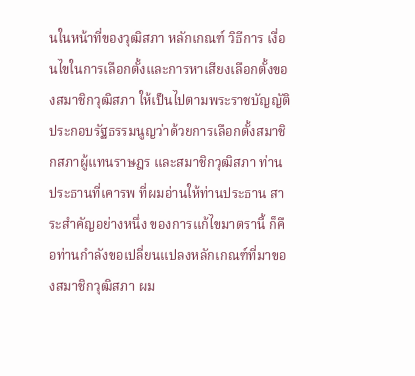นในหน้าที่ของวุฒิสภา หลักเกณฑ์ วิธีการ เงื่อนไขในการเลือกตั้งและการหาเสียงเลือกตั้งของสมาชิกวุฒิสภา ให้เป็นไปตามพระราชบัญญัติประกอบรัฐธรรมนูญว่าด้วยการเลือกตั้งสมาชิกสภาผู้แทนราษฎร และสมาชิกวุฒิสภา ท่านประธานที่เคารพ ที่ผมอ่านให้ท่านประธาน สาระสําคัญอย่างหนึ่ง ของการแก้ไขมาตรานี้ ก็คือท่านกําลังขอเปลี่ยนแปลงหลักเกณฑ์ที่มาของสมาชิกวุฒิสภา ผม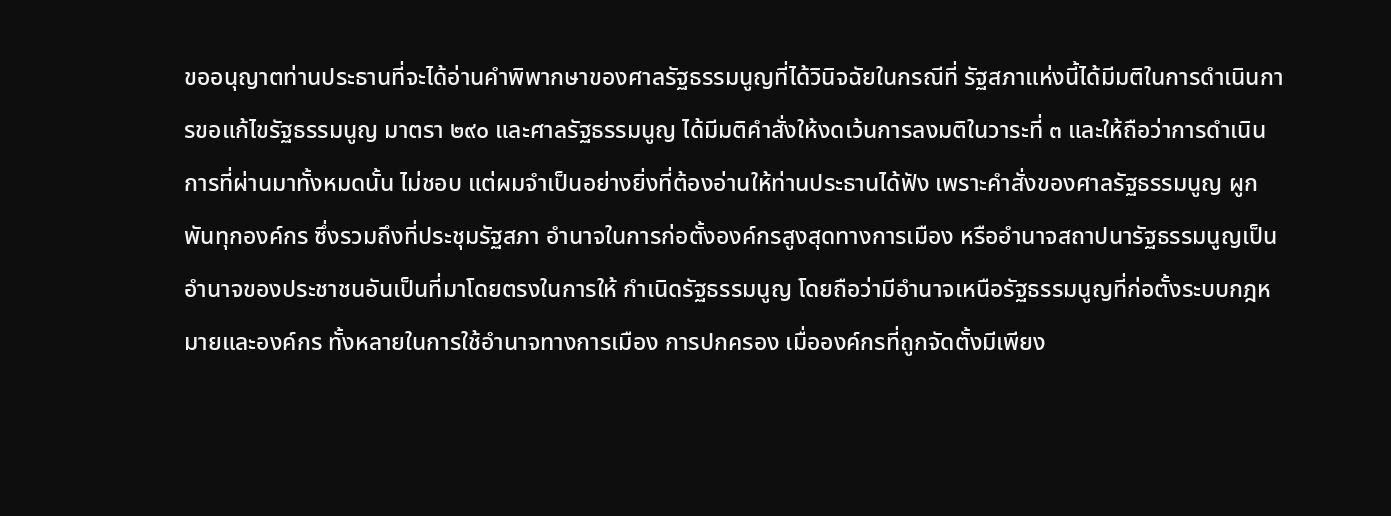ขออนุญาตท่านประธานที่จะได้อ่านคําพิพากษาของศาลรัฐธรรมนูญที่ได้วินิจฉัยในกรณีที่ รัฐสภาแห่งนี้ได้มีมติในการดําเนินการขอแก้ไขรัฐธรรมนูญ มาตรา ๒๙๐ และศาลรัฐธรรมนูญ ได้มีมติคําสั่งให้งดเว้นการลงมติในวาระที่ ๓ และให้ถือว่าการดําเนินการที่ผ่านมาทั้งหมดนั้น ไม่ชอบ แต่ผมจําเป็นอย่างยิ่งที่ต้องอ่านให้ท่านประธานได้ฟัง เพราะคําสั่งของศาลรัฐธรรมนูญ ผูกพันทุกองค์กร ซึ่งรวมถึงที่ประชุมรัฐสภา อํานาจในการก่อตั้งองค์กรสูงสุดทางการเมือง หรืออํานาจสถาปนารัฐธรรมนูญเป็นอํานาจของประชาชนอันเป็นที่มาโดยตรงในการให้ กําเนิดรัฐธรรมนูญ โดยถือว่ามีอํานาจเหนือรัฐธรรมนูญที่ก่อตั้งระบบกฎหมายและองค์กร ทั้งหลายในการใช้อํานาจทางการเมือง การปกครอง เมื่อองค์กรที่ถูกจัดตั้งมีเพียง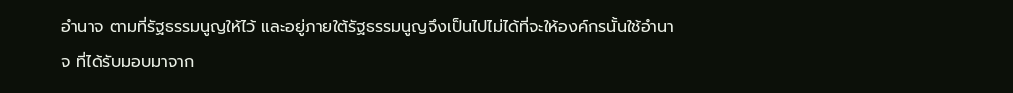อํานาจ ตามที่รัฐธรรมนูญให้ไว้ และอยู่ภายใต้รัฐธรรมนูญจึงเป็นไปไม่ได้ที่จะให้องค์กรนั้นใช้อํานาจ ที่ได้รับมอบมาจาก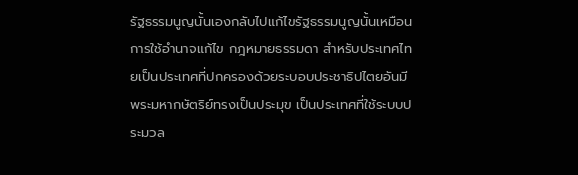รัฐธรรมนูญนั้นเองกลับไปแก้ไขรัฐธรรมนูญนั้นเหมือนการใช้อํานาจแก้ไข กฎหมายธรรมดา สําหรับประเทศไทยเป็นประเทศที่ปกครองด้วยระบอบประชาธิปไตยอันมี พระมหากษัตริย์ทรงเป็นประมุข เป็นประเทศที่ใช้ระบบประมวล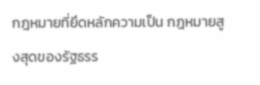กฎหมายที่ยึดหลักความเป็น กฎหมายสูงสุดของรัฐธรร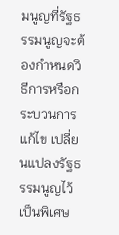มนูญที่รัฐธรรมนูญจะต้องกําหนดวิธีการหรือกระบวนการแก้ไข เปลี่ยนแปลงรัฐธรรมนูญไว้เป็นพิเศษ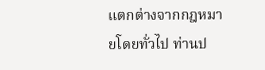แตกต่างจากกฎหมายโดยทั่วไป ท่านป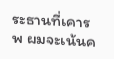ระธานที่เคารพ ผมจะเน้นค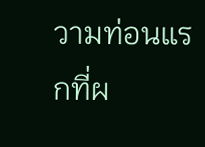วามท่อนแรกที่ผ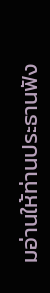มอ่านให้ท่านประธานฟัง